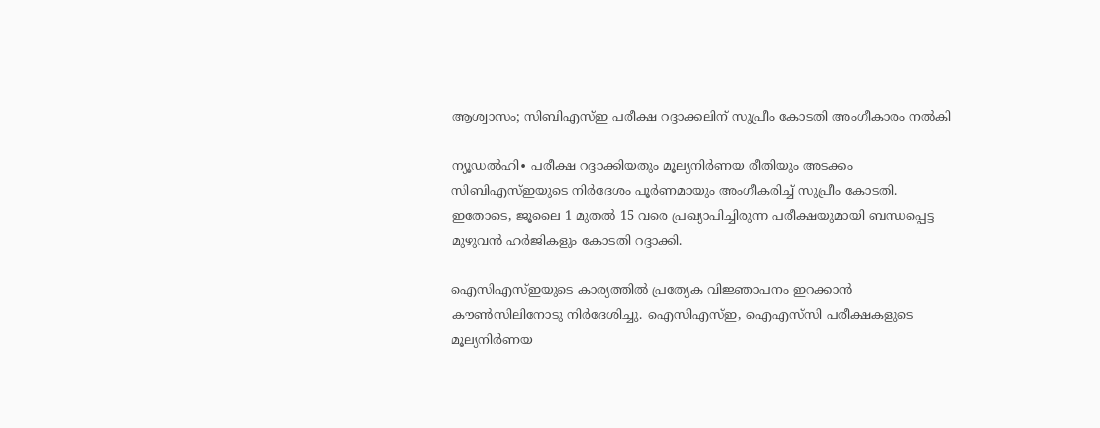ആശ്വാസം; സിബിഎസ്ഇ പരീക്ഷ റദ്ദാക്കലിന് സുപ്രീം കോടതി അംഗീകാരം നൽകി

ന്യൂഡൽഹി∙ പരീക്ഷ റദ്ദാക്കിയതും മൂല്യനിർണയ രീതിയും അടക്കം സിബിഎസ്ഇയുടെ നിർദേശം പൂർണമായും അംഗീകരിച്ച് സുപ്രീം കോടതി. ഇതോടെ, ജൂലൈ 1 മുതൽ 15 വരെ പ്രഖ്യാപിച്ചിരുന്ന പരീക്ഷയുമായി ബന്ധപ്പെട്ട മുഴുവൻ ഹർജികളും കോടതി റദ്ദാക്കി.

ഐസിഎസ്ഇയുടെ കാര്യത്തിൽ പ്രത്യേക വിജ്ഞാപനം ഇറക്കാൻ കൗൺസിലിനോടു നിർദേശിച്ചു. ഐസിഎസ്ഇ, ഐഎസ്‌സി പരീക്ഷകളുടെ മൂല്യനിർണയ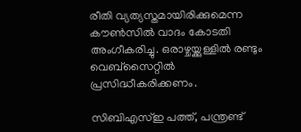രീതി വ്യത്യസ്തമായിരിക്കുമെന്ന കൗൺസിൽ വാദം കോടതി അംഗീകരിച്ചു. ഒരാഴ്ചയ്ക്കുള്ളിൽ രണ്ടും വെബ്സൈറ്റിൽ പ്രസിദ്ധീകരിക്കണം.

സിബിഎസ്ഇ പത്ത്, പന്ത്രണ്ട്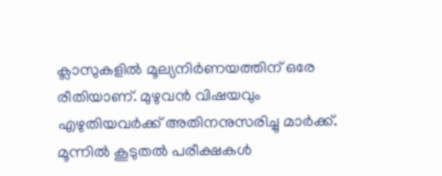ക്ലാസുകളിൽ മൂല്യനിർണയത്തിന് ഒരേ രീതിയാണ്. മുഴുവൻ വിഷയവും എഴുതിയവർക്ക് അതിനനുസരിച്ചു മാർക്ക്. മൂന്നിൽ കൂടുതൽ പരീക്ഷകൾ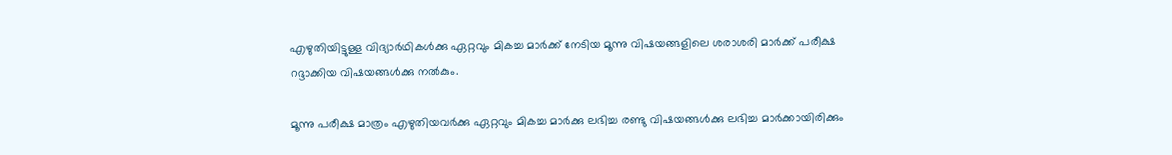എഴുതിയിട്ടുള്ള വിദ്യാർഥികൾക്കു ഏറ്റവും മികച്ച മാർക്ക് നേടിയ മൂന്നു വിഷയങ്ങളിലെ ശരാശരി മാർക്ക് പരീക്ഷ റദ്ദാക്കിയ വിഷയങ്ങൾക്കു നൽകും.

മൂന്നു പരീക്ഷ മാത്രം എഴുതിയവർക്കു ഏറ്റവും മികച്ച മാർക്കു ലഭിച്ച രണ്ടു വിഷയങ്ങൾക്കു ലഭിച്ച മാർക്കായിരിക്കും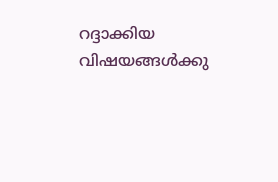റദ്ദാക്കിയ വിഷയങ്ങൾക്കു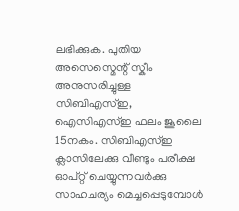ലഭിക്കുക. പുതിയ അസെസ്മെന്റ് സ്കീം അനുസരിച്ചുള്ള സിബിഎസ്ഇ, ഐസിഎസ്ഇ ഫലം ജൂലൈ 15നകം. സിബിഎസ്ഇ ക്ലാസിലേക്കു വീണ്ടും പരീക്ഷ ഓപ്റ്റ് ചെയ്യുന്നവർക്കു സാഹചര്യം മെച്ചപ്പെടുമ്പോൾ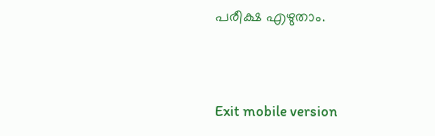പരീക്ഷ എഴുതാം.



Exit mobile version